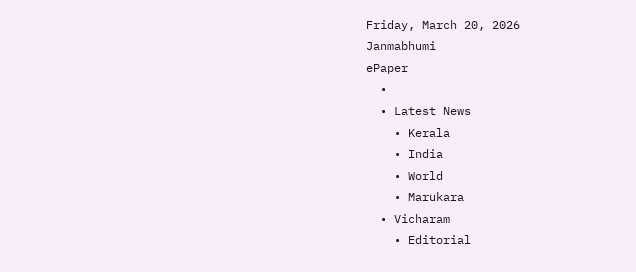Friday, March 20, 2026
Janmabhumi
ePaper
  •
  • Latest News
    • Kerala
    • India
    • World
    • Marukara
  • Vicharam
    • Editorial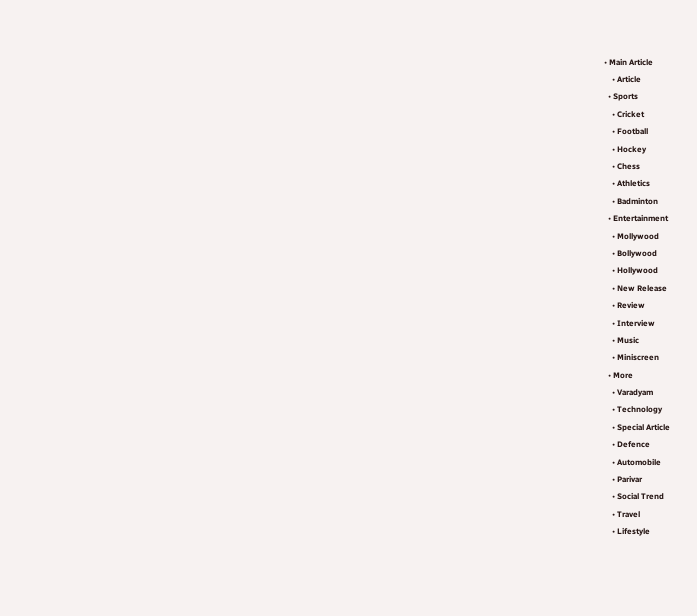• Main Article
    • Article
  • Sports
    • Cricket
    • Football
    • Hockey
    • Chess
    • Athletics
    • Badminton
  • Entertainment
    • Mollywood
    • Bollywood
    • Hollywood
    • New Release
    • Review
    • Interview
    • Music
    • Miniscreen
  • More
    • Varadyam
    • Technology
    • Special Article
    • Defence
    • Automobile
    • Parivar
    • Social Trend
    • Travel
    • Lifestyle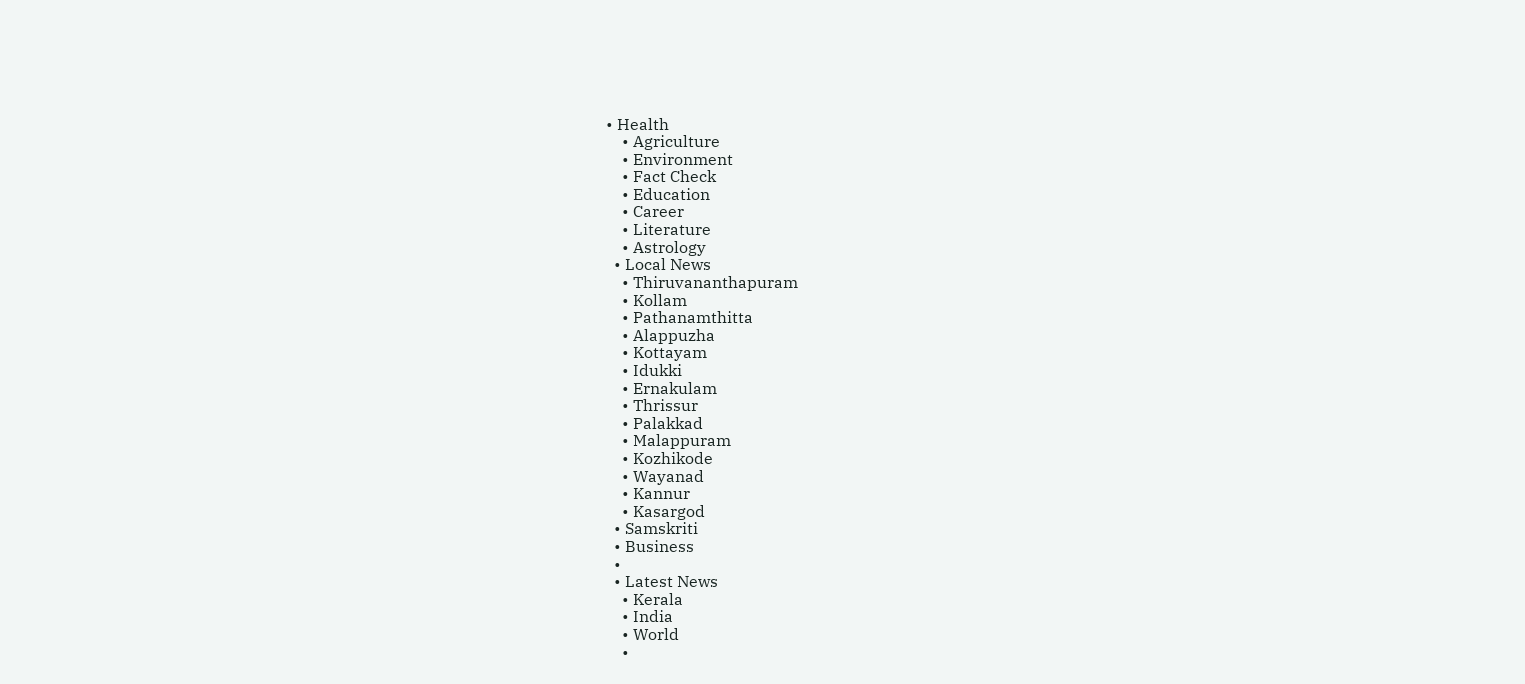• Health
    • Agriculture
    • Environment
    • Fact Check
    • Education
    • Career
    • Literature
    • Astrology
  • Local News
    • Thiruvananthapuram
    • Kollam
    • Pathanamthitta
    • Alappuzha
    • Kottayam
    • Idukki
    • Ernakulam
    • Thrissur
    • Palakkad
    • Malappuram
    • Kozhikode
    • Wayanad
    • Kannur
    • Kasargod
  • Samskriti
  • Business
  •
  • Latest News
    • Kerala
    • India
    • World
    •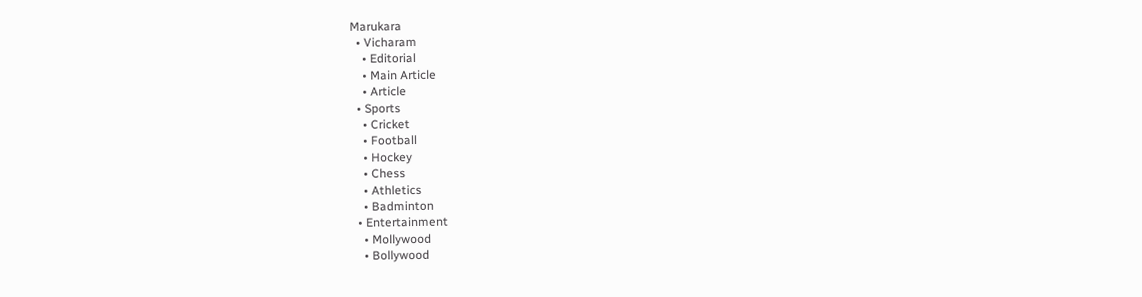Marukara
  • Vicharam
    • Editorial
    • Main Article
    • Article
  • Sports
    • Cricket
    • Football
    • Hockey
    • Chess
    • Athletics
    • Badminton
  • Entertainment
    • Mollywood
    • Bollywood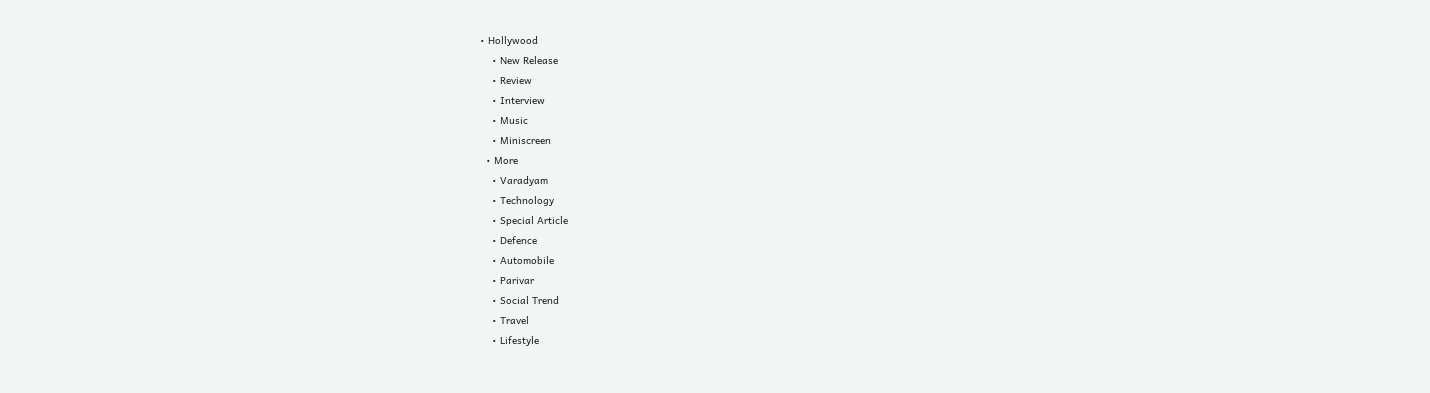• Hollywood
    • New Release
    • Review
    • Interview
    • Music
    • Miniscreen
  • More
    • Varadyam
    • Technology
    • Special Article
    • Defence
    • Automobile
    • Parivar
    • Social Trend
    • Travel
    • Lifestyle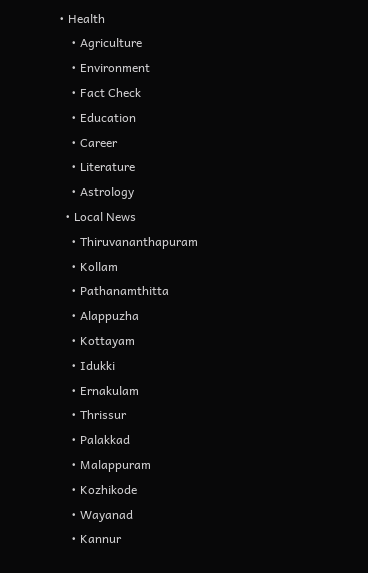• Health
    • Agriculture
    • Environment
    • Fact Check
    • Education
    • Career
    • Literature
    • Astrology
  • Local News
    • Thiruvananthapuram
    • Kollam
    • Pathanamthitta
    • Alappuzha
    • Kottayam
    • Idukki
    • Ernakulam
    • Thrissur
    • Palakkad
    • Malappuram
    • Kozhikode
    • Wayanad
    • Kannur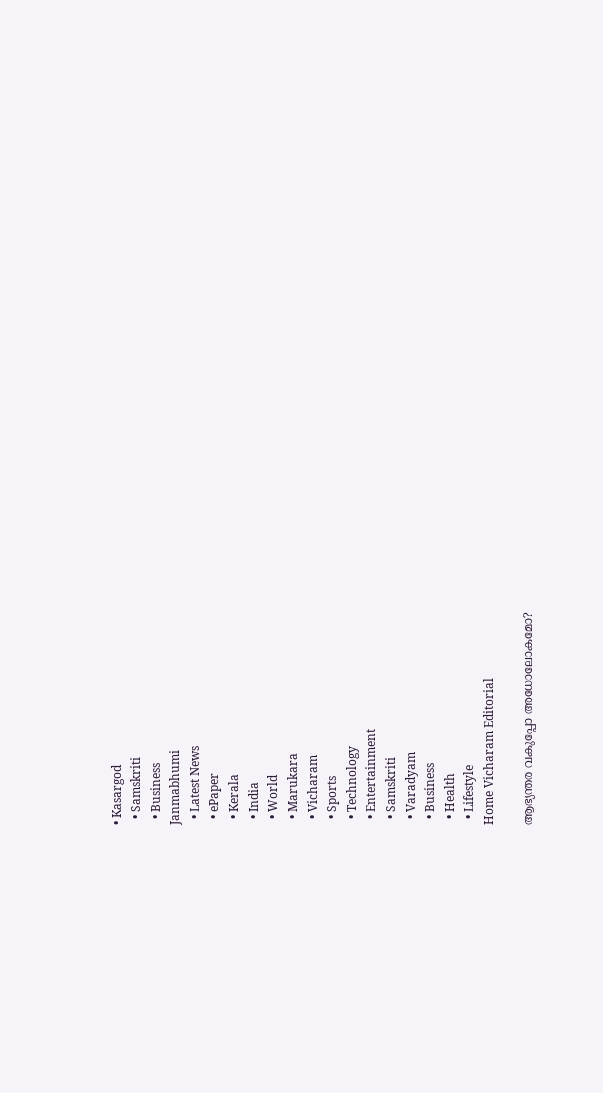• Kasargod
  • Samskriti
  • Business
Janmabhumi
  • Latest News
  • ePaper
  • Kerala
  • India
  • World
  • Marukara
  • Vicharam
  • Sports
  • Technology
  • Entertainment
  • Samskriti
  • Varadyam
  • Business
  • Health
  • Lifestyle
Home Vicharam Editorial

ആഭ്യന്തര വകുപ്പോ അധോലോകമോ?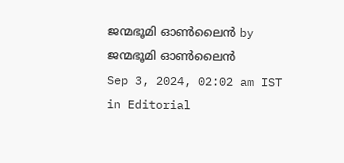ജന്മഭൂമി ഓണ്‍ലൈന്‍ by ജന്മഭൂമി ഓണ്‍ലൈന്‍
Sep 3, 2024, 02:02 am IST
in Editorial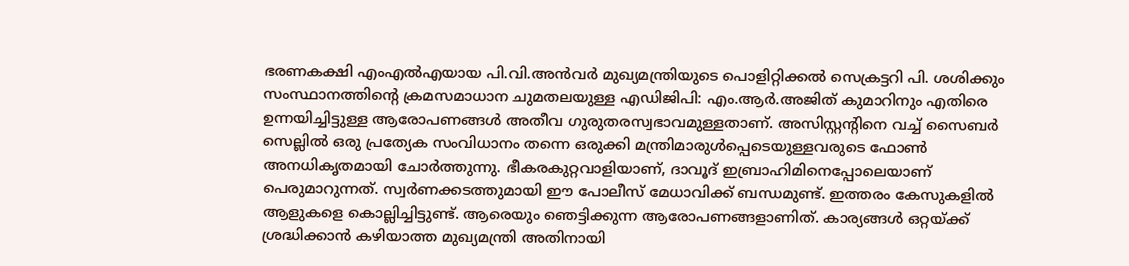ഭരണകക്ഷി എംഎല്‍എയായ പി.വി.അന്‍വര്‍ മുഖ്യമന്ത്രിയുടെ പൊളിറ്റിക്കല്‍ സെക്രട്ടറി പി. ശശിക്കും സംസ്ഥാനത്തിന്റെ ക്രമസമാധാന ചുമതലയുള്ള എഡിജിപി: എം.ആര്‍.അജിത് കുമാറിനും എതിരെ ഉന്നയിച്ചിട്ടുള്ള ആരോപണങ്ങള്‍ അതീവ ഗുരുതരസ്വഭാവമുള്ളതാണ്. അസിസ്റ്റന്റിനെ വച്ച് സൈബര്‍ സെല്ലില്‍ ഒരു പ്രത്യേക സംവിധാനം തന്നെ ഒരുക്കി മന്ത്രിമാരുള്‍പ്പെടെയുള്ളവരുടെ ഫോണ്‍ അനധികൃതമായി ചോര്‍ത്തുന്നു. ഭീകരകുറ്റവാളിയാണ്, ദാവൂദ് ഇബ്രാഹിമിനെപ്പോലെയാണ് പെരുമാറുന്നത്. സ്വര്‍ണക്കടത്തുമായി ഈ പോലീസ് മേധാവിക്ക് ബന്ധമുണ്ട്. ഇത്തരം കേസുകളില്‍ ആളുകളെ കൊല്ലിച്ചിട്ടുണ്ട്. ആരെയും ഞെട്ടിക്കുന്ന ആരോപണങ്ങളാണിത്. കാര്യങ്ങള്‍ ഒറ്റയ്‌ക്ക് ശ്രദ്ധിക്കാന്‍ കഴിയാത്ത മുഖ്യമന്ത്രി അതിനായി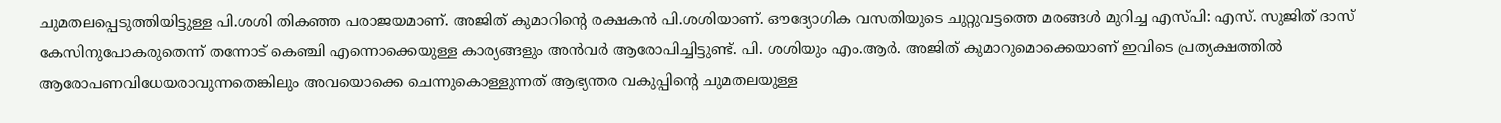ചുമതലപ്പെടുത്തിയിട്ടുള്ള പി.ശശി തികഞ്ഞ പരാജയമാണ്. അജിത് കുമാറിന്റെ രക്ഷകന്‍ പി.ശശിയാണ്. ഔദ്യോഗിക വസതിയുടെ ചുറ്റുവട്ടത്തെ മരങ്ങള്‍ മുറിച്ച എസ്പി: എസ്. സുജിത് ദാസ് കേസിനുപോകരുതെന്ന് തന്നോട് കെഞ്ചി എന്നൊക്കെയുള്ള കാര്യങ്ങളും അന്‍വര്‍ ആരോപിച്ചിട്ടുണ്ട്. പി. ശശിയും എം.ആര്‍. അജിത് കുമാറുമൊക്കെയാണ് ഇവിടെ പ്രത്യക്ഷത്തില്‍ ആരോപണവിധേയരാവുന്നതെങ്കിലും അവയൊക്കെ ചെന്നുകൊള്ളുന്നത് ആഭ്യന്തര വകുപ്പിന്റെ ചുമതലയുള്ള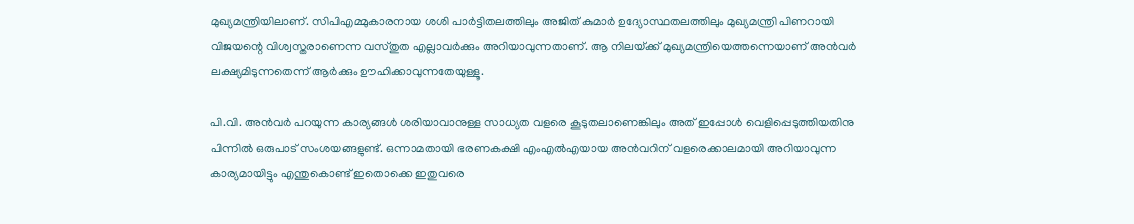മുഖ്യമന്ത്രിയിലാണ്. സിപിഎമ്മുകാരനായ ശശി പാര്‍ട്ടിതലത്തിലും അജിത് കുമാര്‍ ഉദ്യോസ്ഥതലത്തിലും മുഖ്യമന്ത്രി പിണറായി വിജയന്റെ വിശ്വസ്തരാണെന്ന വസ്തുത എല്ലാവര്‍ക്കും അറിയാവുന്നതാണ്. ആ നിലയ്‌ക്ക് മുഖ്യമന്ത്രിയെത്തന്നെയാണ് അന്‍വര്‍ ലക്ഷ്യമിടുന്നതെന്ന് ആര്‍ക്കും ഊഹിക്കാവുന്നതേയുള്ളൂ.

പി.വി. അന്‍വര്‍ പറയുന്ന കാര്യങ്ങള്‍ ശരിയാവാനുള്ള സാധ്യത വളരെ കൂടുതലാണെങ്കിലും അത് ഇപ്പോള്‍ വെളിപ്പെടുത്തിയതിനു പിന്നില്‍ ഒരുപാട് സംശയങ്ങളുണ്ട്. ഒന്നാമതായി ഭരണകക്ഷി എംഎല്‍എയായ അന്‍വറിന് വളരെക്കാലമായി അറിയാവുന്ന കാര്യമായിട്ടും എന്തുകൊണ്ട് ഇതൊക്കെ ഇതുവരെ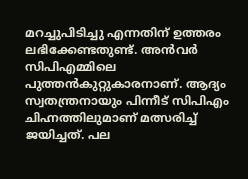മറച്ചുപിടിച്ചു എന്നതിന് ഉത്തരം ലഭിക്കേണ്ടതുണ്ട്. അന്‍വര്‍ സിപിഎമ്മിലെ പുത്തന്‍കുറ്റുകാരനാണ്. ആദ്യം സ്വതന്ത്രനായും പിന്നീട് സിപിഎം ചിഹ്നത്തിലുമാണ് മത്സരിച്ച് ജയിച്ചത്. പല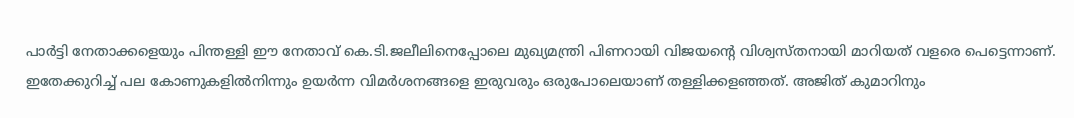പാര്‍ട്ടി നേതാക്കളെയും പിന്തള്ളി ഈ നേതാവ് കെ.ടി.ജലീലിനെപ്പോലെ മുഖ്യമന്ത്രി പിണറായി വിജയന്റെ വിശ്വസ്തനായി മാറിയത് വളരെ പെട്ടെന്നാണ്. ഇതേക്കുറിച്ച് പല കോണുകളില്‍നിന്നും ഉയര്‍ന്ന വിമര്‍ശനങ്ങളെ ഇരുവരും ഒരുപോലെയാണ് തള്ളിക്കളഞ്ഞത്. അജിത് കുമാറിനും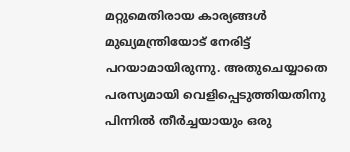മറ്റുമെതിരായ കാര്യങ്ങള്‍ മുഖ്യമന്ത്രിയോട് നേരിട്ട് പറയാമായിരുന്നു. അതുചെയ്യാതെ പരസ്യമായി വെളിപ്പെടുത്തിയതിനു പിന്നില്‍ തീര്‍ച്ചയായും ഒരു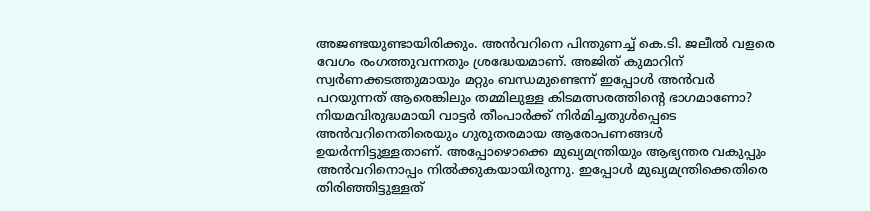അജണ്ടയുണ്ടായിരിക്കും. അന്‍വറിനെ പിന്തുണച്ച് കെ.ടി. ജലീല്‍ വളരെ വേഗം രംഗത്തുവന്നതും ശ്രദ്ധേയമാണ്. അജിത് കുമാറിന് സ്വര്‍ണക്കടത്തുമായും മറ്റും ബന്ധമുണ്ടെന്ന് ഇപ്പോള്‍ അന്‍വര്‍ പറയുന്നത് ആരെങ്കിലും തമ്മിലുള്ള കിടമത്സരത്തിന്റെ ഭാഗമാണോ? നിയമവിരുദ്ധമായി വാട്ടര്‍ തീംപാര്‍ക്ക് നിര്‍മിച്ചതുള്‍പ്പെടെ അന്‍വറിനെതിരെയും ഗുരുതരമായ ആരോപണങ്ങള്‍ ഉയര്‍ന്നിട്ടുള്ളതാണ്. അപ്പോഴൊക്കെ മുഖ്യമന്ത്രിയും ആഭ്യന്തര വകുപ്പും അന്‍വറിനൊപ്പം നില്‍ക്കുകയായിരുന്നു. ഇപ്പോള്‍ മുഖ്യമന്ത്രിക്കെതിരെ തിരിഞ്ഞിട്ടുള്ളത്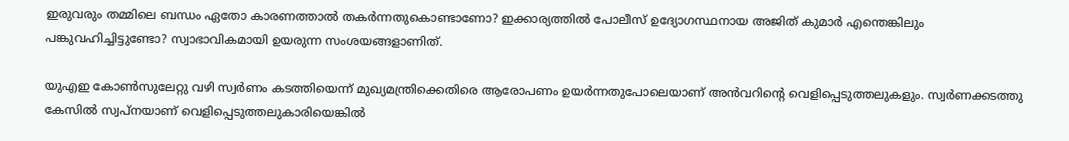ഇരുവരും തമ്മിലെ ബന്ധം ഏതോ കാരണത്താല്‍ തകര്‍ന്നതുകൊണ്ടാണോ? ഇക്കാര്യത്തില്‍ പോലീസ് ഉദ്യോഗസ്ഥനായ അജിത് കുമാര്‍ എന്തെങ്കിലും പങ്കുവഹിച്ചിട്ടുണ്ടോ? സ്വാഭാവികമായി ഉയരുന്ന സംശയങ്ങളാണിത്.

യുഎഇ കോണ്‍സുലേറ്റു വഴി സ്വര്‍ണം കടത്തിയെന്ന് മുഖ്യമന്ത്രിക്കെതിരെ ആരോപണം ഉയര്‍ന്നതുപോലെയാണ് അന്‍വറിന്റെ വെളിപ്പെടുത്തലുകളും. സ്വര്‍ണക്കടത്തു കേസില്‍ സ്വപ്‌നയാണ് വെളിപ്പെടുത്തലുകാരിയെങ്കില്‍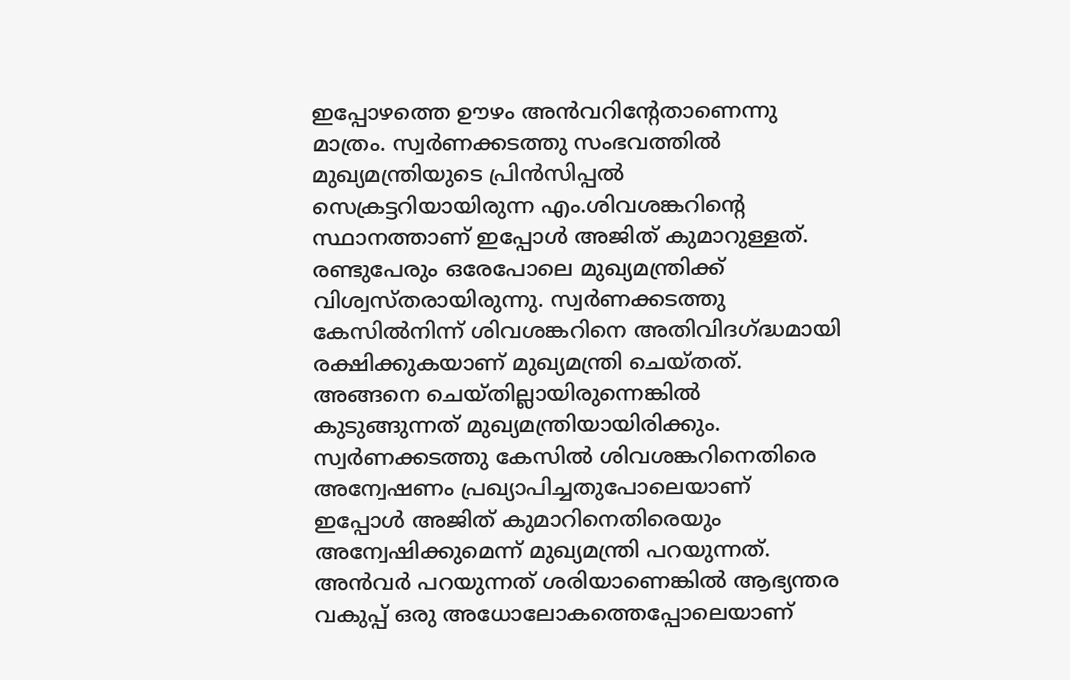ഇപ്പോഴത്തെ ഊഴം അന്‍വറിന്റേതാണെന്നു മാത്രം. സ്വര്‍ണക്കടത്തു സംഭവത്തില്‍ മുഖ്യമന്ത്രിയുടെ പ്രിന്‍സിപ്പല്‍ സെക്രട്ടറിയായിരുന്ന എം.ശിവശങ്കറിന്റെ സ്ഥാനത്താണ് ഇപ്പോള്‍ അജിത് കുമാറുള്ളത്. രണ്ടുപേരും ഒരേപോലെ മുഖ്യമന്ത്രിക്ക് വിശ്വസ്തരായിരുന്നു. സ്വര്‍ണക്കടത്തു കേസില്‍നിന്ന് ശിവശങ്കറിനെ അതിവിദഗ്‌ദ്ധമായി രക്ഷിക്കുകയാണ് മുഖ്യമന്ത്രി ചെയ്തത്. അങ്ങനെ ചെയ്തില്ലായിരുന്നെങ്കില്‍ കുടുങ്ങുന്നത് മുഖ്യമന്ത്രിയായിരിക്കും. സ്വര്‍ണക്കടത്തു കേസില്‍ ശിവശങ്കറിനെതിരെ അന്വേഷണം പ്രഖ്യാപിച്ചതുപോലെയാണ് ഇപ്പോള്‍ അജിത് കുമാറിനെതിരെയും അന്വേഷിക്കുമെന്ന് മുഖ്യമന്ത്രി പറയുന്നത്. അന്‍വര്‍ പറയുന്നത് ശരിയാണെങ്കില്‍ ആഭ്യന്തര വകുപ്പ് ഒരു അധോലോകത്തെപ്പോലെയാണ്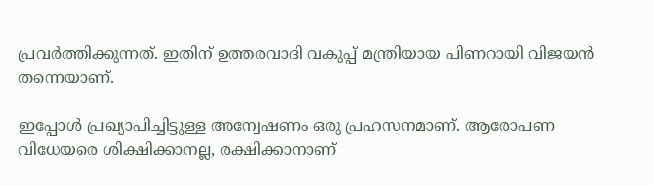പ്രവര്‍ത്തിക്കുന്നത്. ഇതിന് ഉത്തരവാദി വകുപ്പ് മന്ത്രിയായ പിണറായി വിജയന്‍ തന്നെയാണ്.

ഇപ്പോള്‍ പ്രഖ്യാപിച്ചിട്ടുള്ള അന്വേഷണം ഒരു പ്രഹസനമാണ്. ആരോപണ വിധേയരെ ശിക്ഷിക്കാനല്ല, രക്ഷിക്കാനാണ്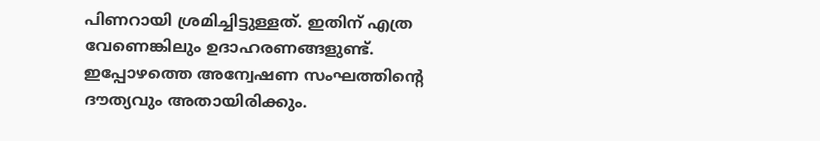പിണറായി ശ്രമിച്ചിട്ടുള്ളത്. ഇതിന് എത്ര വേണെങ്കിലും ഉദാഹരണങ്ങളുണ്ട്. ഇപ്പോഴത്തെ അന്വേഷണ സംഘത്തിന്റെ ദൗത്യവും അതായിരിക്കും.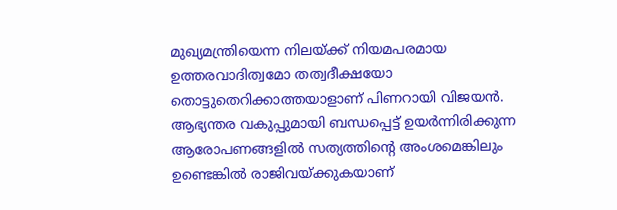മുഖ്യമന്ത്രിയെന്ന നിലയ്‌ക്ക് നിയമപരമായ ഉത്തരവാദിത്വമോ തത്വദീക്ഷയോ തൊട്ടുതെറിക്കാത്തയാളാണ് പിണറായി വിജയന്‍. ആഭ്യന്തര വകുപ്പുമായി ബന്ധപ്പെട്ട് ഉയര്‍ന്നിരിക്കുന്ന ആരോപണങ്ങളില്‍ സത്യത്തിന്റെ അംശമെങ്കിലും ഉണ്ടെങ്കില്‍ രാജിവയ്‌ക്കുകയാണ്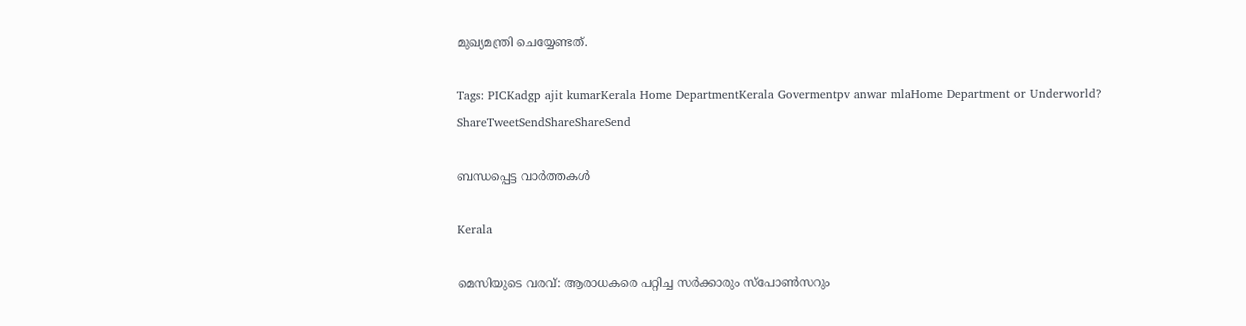മുഖ്യമന്ത്രി ചെയ്യേണ്ടത്.

Tags: PICKadgp ajit kumarKerala Home DepartmentKerala Govermentpv anwar mlaHome Department or Underworld?
ShareTweetSendShareShareSend

ബന്ധപ്പെട്ട വാര്‍ത്തകള്‍

Kerala

മെസിയുടെ വരവ്: ആരാധകരെ പറ്റിച്ച സര്‍ക്കാരും സ്‌പോണ്‍സറും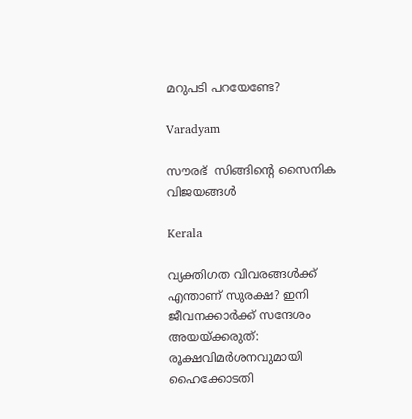മറുപടി പറയേണ്ടേ?

Varadyam

സൗരഭ്  സിങ്ങിന്റെ സൈനിക വിജയങ്ങള്‍

Kerala

വ്യക്തിഗത വിവരങ്ങള്‍ക്ക് എന്താണ് സുരക്ഷ? ഇനി ജീവനക്കാർക്ക് സന്ദേശം അയയ്‌ക്കരുത്: രൂക്ഷവിമർശനവുമായി ഹൈക്കോടതി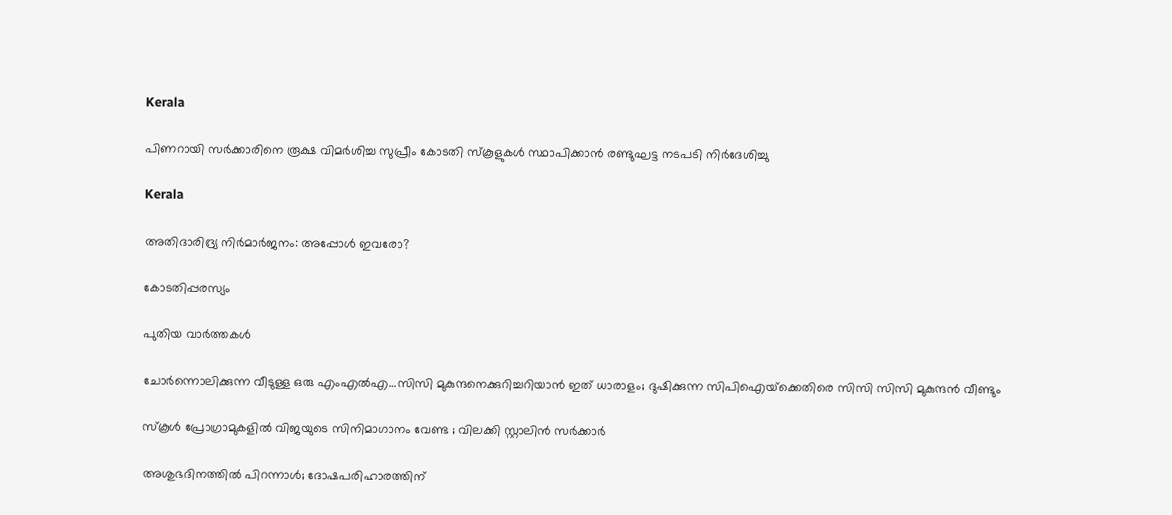Kerala

പിണറായി സര്‍ക്കാരിനെ രൂക്ഷ വിമര്‍ശിച്ച സുപ്രീം കോടതി സ്‌കൂളുകള്‍ സ്ഥാപിക്കാന്‍ രണ്ടുഘട്ട നടപടി നിര്‍ദേശിച്ചു

Kerala

അതിദാരിദ്ര്യ നിര്‍മാര്‍ജനം: അപ്പോള്‍ ഇവരോ?

കോടതിപ്പരസ്യം

പുതിയ വാര്‍ത്തകള്‍

ചോര്‍ന്നൊലിക്കുന്ന വീടുള്ള ഒരു എംഎല്‍എ…സിസി മുകുന്ദനെക്കുറിച്ചറിയാന്‍ ഇത് ധാരാളം; ദുഷിക്കുന്ന സിപിഐയ്‌ക്കെതിരെ സിസി സിസി മുകുന്ദന്‍ വീണ്ടും

സ്കൂൾ പ്രോഗ്രാമുകളിൽ വിജയുടെ സിനിമാഗാനം വേണ്ട ; വിലക്കി സ്റ്റാലിൻ സർക്കാർ

അശുഭദിനത്തിൽ പിറന്നാൾ; ദോഷപരിഹാരത്തിന്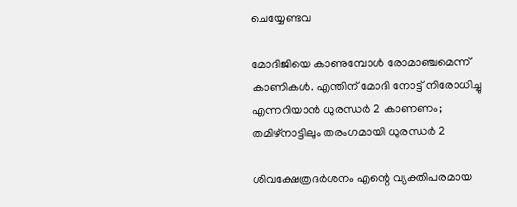ചെയ്യേണ്ടവ

മോദിജിയെ കാണുമ്പോള്‍ രോമാഞ്ചമെന്ന് കാണികള്‍. എന്തിന് മോദി നോട്ട് നിരോധിച്ചു എന്നറിയാന്‍ ധുരന്ധര്‍ 2 കാണണം; തമിഴ്നാട്ടിലും തരംഗമായി ധുരന്ധര്‍ 2

ശിവക്ഷേത്രദർശനം എന്റെ വ്യക്തിപരമായ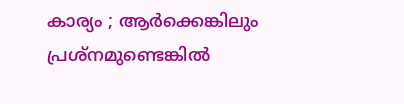കാര്യം ; ആർക്കെങ്കിലും പ്രശ്‌നമുണ്ടെങ്കിൽ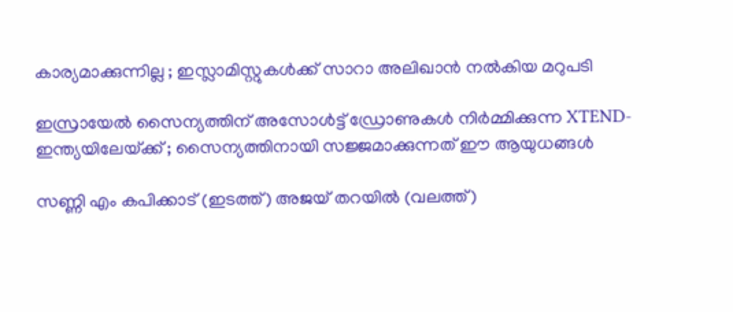കാര്യമാക്കുന്നില്ല ; ഇസ്ലാമിസ്റ്റുകൾക്ക് സാറാ അലിഖാൻ നൽകിയ മറുപടി

ഇസ്രായേൽ സൈന്യത്തിന് അസോൾട്ട് ഡ്രോണുകൾ നിർമ്മിക്കുന്ന XTEND- ഇന്ത്യയിലേയ്‌ക്ക് ; സൈന്യത്തിനായി സജ്ജമാക്കുന്നത് ഈ ആയുധങ്ങൾ

സണ്ണി എം കപിക്കാട് (ഇടത്ത്) അജയ് തറയില്‍ (വലത്ത്)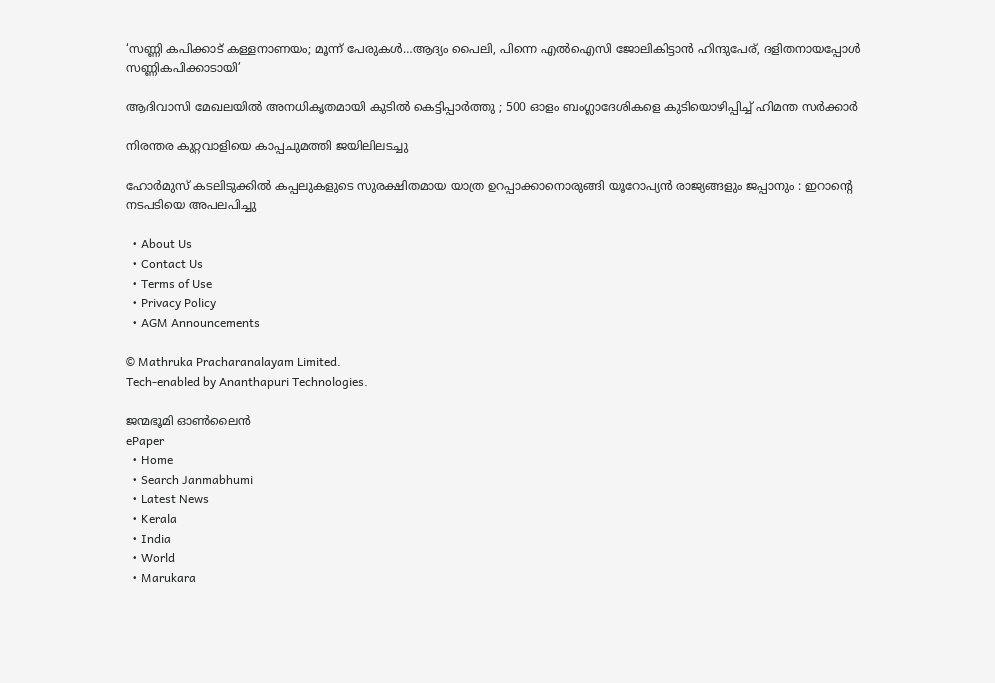‘സണ്ണി കപിക്കാട് കള്ളനാണയം; മൂന്ന് പേരുകള്‍…ആദ്യം പൈലി, പിന്നെ എല്‍ഐസി ജോലികിട്ടാന്‍ ഹിന്ദുപേര്, ദളിതനായപ്പോള്‍ സണ്ണികപിക്കാടായി’

ആദിവാസി മേഖലയിൽ അനധികൃതമായി കുടിൽ കെട്ടിപ്പാർത്തു ; 500 ഓളം ബംഗ്ലാദേശികളെ കുടിയൊഴിപ്പിച്ച് ഹിമന്ത സർക്കാർ

നിരന്തര കുറ്റവാളിയെ കാപ്പചുമത്തി ജയിലിലടച്ചു

ഹോർമുസ് കടലിടുക്കിൽ കപ്പലുകളുടെ സുരക്ഷിതമായ യാത്ര ഉറപ്പാക്കാനൊരുങ്ങി യൂറോപ്യൻ രാജ്യങ്ങളും ജപ്പാനും : ഇറാന്റെ നടപടിയെ അപലപിച്ചു

  • About Us
  • Contact Us
  • Terms of Use
  • Privacy Policy
  • AGM Announcements

© Mathruka Pracharanalayam Limited.
Tech-enabled by Ananthapuri Technologies.

ജന്മഭൂമി ഓണ്‍ലൈന്‍
ePaper
  • Home
  • Search Janmabhumi
  • Latest News
  • Kerala
  • India
  • World
  • Marukara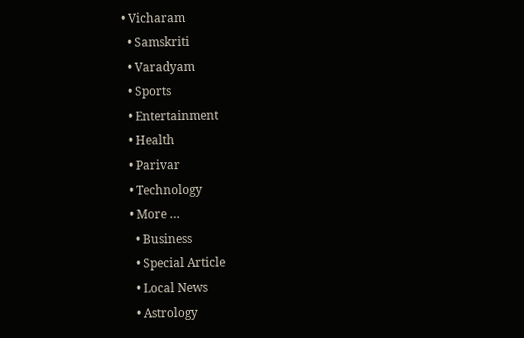• Vicharam
  • Samskriti
  • Varadyam
  • Sports
  • Entertainment
  • Health
  • Parivar
  • Technology
  • More …
    • Business
    • Special Article
    • Local News
    • Astrology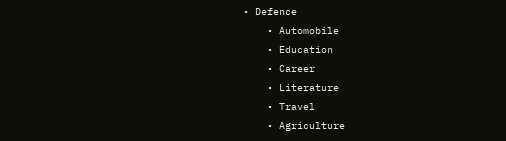• Defence
    • Automobile
    • Education
    • Career
    • Literature
    • Travel
    • Agriculture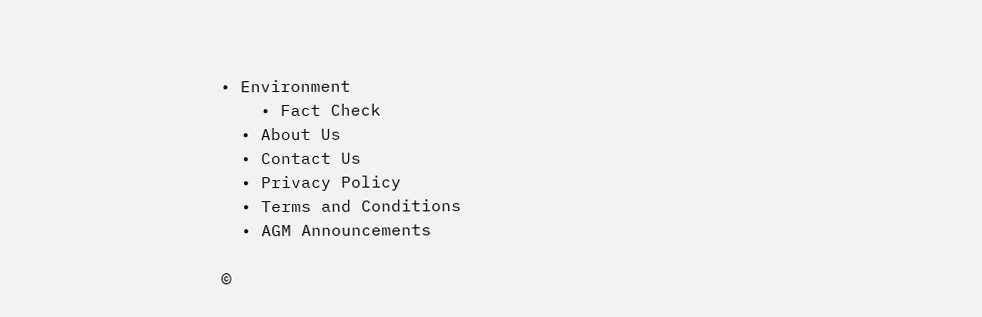• Environment
    • Fact Check
  • About Us
  • Contact Us
  • Privacy Policy
  • Terms and Conditions
  • AGM Announcements

©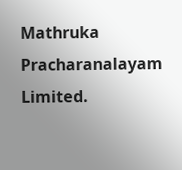Mathruka Pracharanalayam Limited.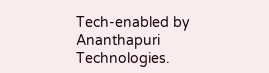Tech-enabled by Ananthapuri Technologies.